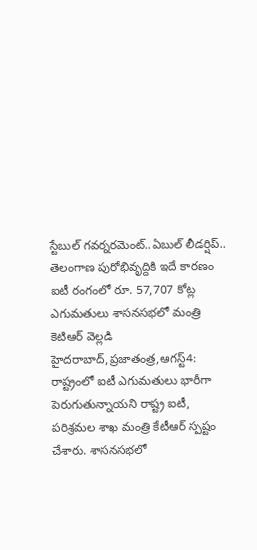స్టేబుల్ గవర్నరమెంట్..ఏబుల్ లీడర్షిప్..
తెలంగాణ పురోభివృద్దికి ఇదే కారణం ఐటీ రంగంలో రూ. 57,707 కోట్ల ఎగుమతులు శాసనసభలో మంత్రి కెటిఆర్ వెల్లడి హైదరాబాద్,ప్రజాతంత్ర,ఆగస్ట్4: రాష్ట్రంలో ఐటీ ఎగుమతులు భారీగా పెరుగుతున్నాయని రాష్ట్ర ఐటీ, పరిశ్రమల శాఖ మంత్రి కేటీఆర్ స్పష్టం చేశారు. శాసనసభలో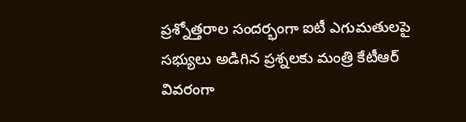ప్రశ్నోత్తరాల సందర్భంగా ఐటీ ఎగుమతులపై సభ్యులు అడిగిన ప్రశ్నలకు మంత్రి కేటీఆర్ వివరంగా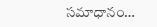సమాధానం…